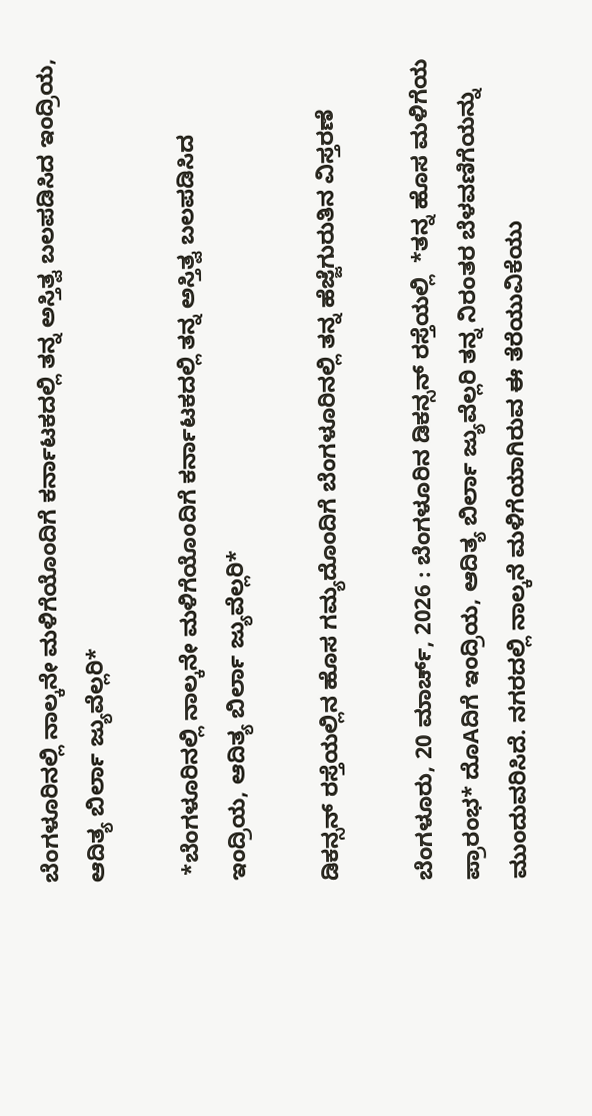ಬೆಂಗಳೂರಿನಲ್ಲಿ ನಾಲ್ಕನೇ ಮಳಿಗೆಯೊಂದಿಗೆ ಕರ್ನಾಟಕದಲ್ಲಿ ತನ್ನ ಅಸ್ತಿತ್ವ ಬಲಪಡಿಸಿದ ಇಂದ್ರಿಯ, ಆದಿತ್ಯ ಬಿರ್ಲಾ ಜ್ಯುವೆಲ್ಲರಿ*

 *ಬೆಂಗಳೂರಿನಲ್ಲಿ ನಾಲ್ಕನೇ ಮಳಿಗೆಯೊಂದಿಗೆ ಕರ್ನಾಟಕದಲ್ಲಿ ತನ್ನ ಅಸ್ತಿತ್ವ ಬಲಪಡಿಸಿದ ಇಂದ್ರಿಯ, ಆದಿತ್ಯ ಬಿರ್ಲಾ ಜ್ಯುವೆಲ್ಲರಿ*

ಡಿಕನ್ಸನ್ ರಸ್ತೆಯಲ್ಲಿನ ಹೊಸ ಗಮ್ಯದೊಂದಿಗೆ ಬೆಂಗಳೂರಿನಲ್ಲಿ ತನ್ನ ಹೆಜ್ಜೆಗುರುತಿನ ವಿಸ್ತರಣೆ

ಬೆಂಗಳೂರು, 20 ಮಾರ್ಚ್, 2026 : ಬೆಂಗಳೂರಿನ ಡಿಕನ್ಸನ್ ರಸ್ತೆಯಲ್ಲಿ  *ತನ್ನ ಹೊಸ ಮಳಿಗೆಯ ಪ್ರಾರಂಭ* ದೊAದಿಗೆ ಇಂದ್ರಿಯ, ಆದಿತ್ಯ ಬಿರ್ಲಾ ಜ್ಯುವೆಲ್ಲರಿ ತನ್ನ ನಿರಂತರ ಬೆಳವಣಿಗೆಯನ್ನು ಮುಂದುವರಿಸಿದೆ. ನಗರದಲ್ಲಿ ನಾಲ್ಕನೆ ಮಳಿಗೆಯಾಗಿರುವ ಈ ತೆರೆಯುವಿಕೆಯು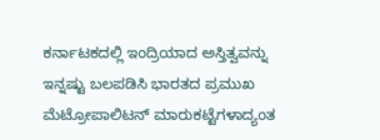ಕರ್ನಾಟಕದಲ್ಲಿ ಇಂದ್ರಿಯಾದ ಅಸ್ತಿತ್ವವನ್ನು ಇನ್ನಷ್ಟು ಬಲಪಡಿಸಿ ಭಾರತದ ಪ್ರಮುಖ ಮೆಟ್ರೋಪಾಲಿಟನ್ ಮಾರುಕಟ್ಟೆಗಳಾದ್ಯಂತ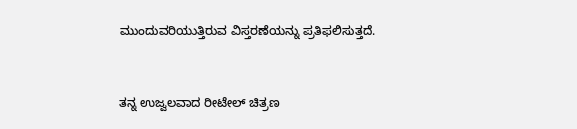ಮುಂದುವರಿಯುತ್ತಿರುವ ವಿಸ್ತರಣೆಯನ್ನು ಪ್ರತಿಫಲಿಸುತ್ತದೆ.


ತನ್ನ ಉಜ್ವಲವಾದ ರೀಟೇಲ್ ಚಿತ್ರಣ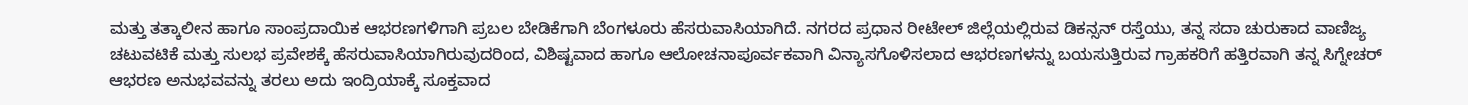ಮತ್ತು ತತ್ಕಾಲೀನ ಹಾಗೂ ಸಾಂಪ್ರದಾಯಿಕ ಆಭರಣಗಳಿಗಾಗಿ ಪ್ರಬಲ ಬೇಡಿಕೆಗಾಗಿ ಬೆಂಗಳೂರು ಹೆಸರುವಾಸಿಯಾಗಿದೆ. ನಗರದ ಪ್ರಧಾನ ರೀಟೇಲ್ ಜಿಲ್ಲೆಯಲ್ಲಿರುವ ಡಿಕನ್ಸನ್ ರಸ್ತೆಯು, ತನ್ನ ಸದಾ ಚುರುಕಾದ ವಾಣಿಜ್ಯ ಚಟುವಟಿಕೆ ಮತ್ತು ಸುಲಭ ಪ್ರವೇಶಕ್ಕೆ ಹೆಸರುವಾಸಿಯಾಗಿರುವುದರಿಂದ, ವಿಶಿಷ್ಟವಾದ ಹಾಗೂ ಆಲೋಚನಾಪೂರ್ವಕವಾಗಿ ವಿನ್ಯಾಸಗೊಳಿಸಲಾದ ಆಭರಣಗಳನ್ನು ಬಯಸುತ್ತಿರುವ ಗ್ರಾಹಕರಿಗೆ ಹತ್ತಿರವಾಗಿ ತನ್ನ ಸಿಗ್ನೇಚರ್ ಆಭರಣ ಅನುಭವವನ್ನು ತರಲು ಅದು ಇಂದ್ರಿಯಾಕ್ಕೆ ಸೂಕ್ತವಾದ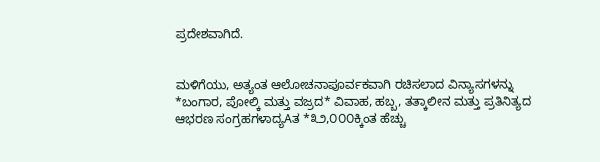ಪ್ರದೇಶವಾಗಿದೆ.


ಮಳಿಗೆಯು, ಅತ್ಯಂತ ಆಲೋಚನಾಪೂರ್ವಕವಾಗಿ ರಚಿಸಲಾದ ವಿನ್ಯಾಸಗಳನ್ನು  *ಬಂಗಾರ, ಪೋಲ್ಕಿ ಮತ್ತು ವಜ್ರದ* ವಿವಾಹ, ಹಬ್ಬ, ತತ್ಕಾಲೀನ ಮತ್ತು ಪ್ರತಿನಿತ್ಯದ ಆಭರಣ ಸಂಗ್ರಹಗಳಾದ್ಯAತ *೩೨,೦೦೦ಕ್ಕಿಂತ ಹೆಚ್ಚು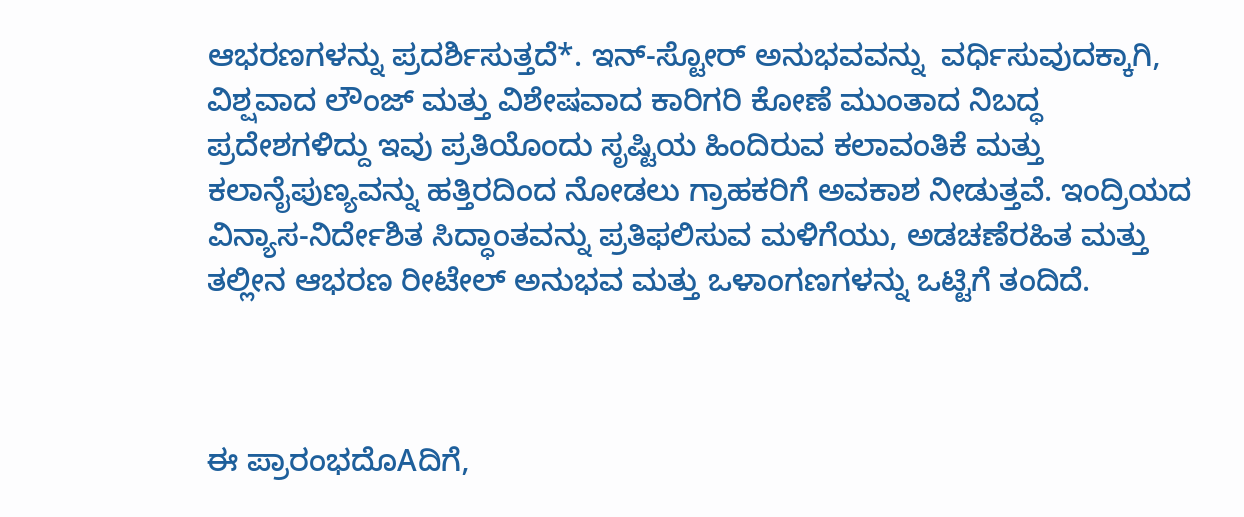ಆಭರಣಗಳನ್ನು ಪ್ರದರ್ಶಿಸುತ್ತದೆ*. ಇನ್-ಸ್ಟೋರ್ ಅನುಭವವನ್ನು  ವರ್ಧಿಸುವುದಕ್ಕಾಗಿ, ವಿಶ್ಷವಾದ ಲೌಂಜ್ ಮತ್ತು ವಿಶೇಷವಾದ ಕಾರಿಗರಿ ಕೋಣೆ ಮುಂತಾದ ನಿಬದ್ಧ ಪ್ರದೇಶಗಳಿದ್ದು ಇವು ಪ್ರತಿಯೊಂದು ಸೃಷ್ಟಿಯ ಹಿಂದಿರುವ ಕಲಾವಂತಿಕೆ ಮತ್ತು ಕಲಾನೈಪುಣ್ಯವನ್ನು ಹತ್ತಿರದಿಂದ ನೋಡಲು ಗ್ರಾಹಕರಿಗೆ ಅವಕಾಶ ನೀಡುತ್ತವೆ. ಇಂದ್ರಿಯದ ವಿನ್ಯಾಸ-ನಿರ್ದೇಶಿತ ಸಿದ್ಧಾಂತವನ್ನು ಪ್ರತಿಫಲಿಸುವ ಮಳಿಗೆಯು, ಅಡಚಣೆರಹಿತ ಮತ್ತು ತಲ್ಲೀನ ಆಭರಣ ರೀಟೇಲ್ ಅನುಭವ ಮತ್ತು ಒಳಾಂಗಣಗಳನ್ನು ಒಟ್ಟಿಗೆ ತಂದಿದೆ.



ಈ ಪ್ರಾರಂಭದೊAದಿಗೆ,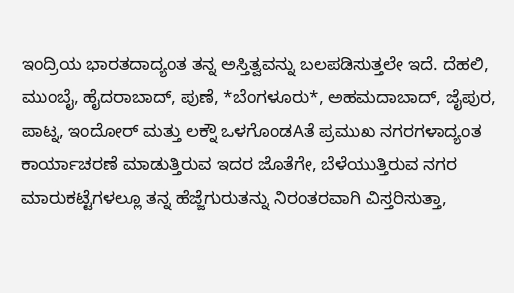ಇಂದ್ರಿಯ ಭಾರತದಾದ್ಯಂತ ತನ್ನ ಅಸ್ತಿತ್ವವನ್ನು ಬಲಪಡಿಸುತ್ತಲೇ ಇದೆ. ದೆಹಲಿ, ಮುಂಬೈ, ಹೈದರಾಬಾದ್, ಪುಣೆ, *ಬೆಂಗಳೂರು*, ಅಹಮದಾಬಾದ್, ಜೈಪುರ, ಪಾಟ್ನ, ಇಂದೋರ್ ಮತ್ತು ಲಕ್ನೌ ಒಳಗೊಂಡAತೆ ಪ್ರಮುಖ ನಗರಗಳಾದ್ಯಂತ ಕಾರ್ಯಾಚರಣೆ ಮಾಡುತ್ತಿರುವ ಇದರ ಜೊತೆಗೇ, ಬೆಳೆಯುತ್ತಿರುವ ನಗರ ಮಾರುಕಟ್ಟೆಗಳಲ್ಲೂ ತನ್ನ ಹೆಜ್ಜೆಗುರುತನ್ನು ನಿರಂತರವಾಗಿ ವಿಸ್ತರಿಸುತ್ತಾ,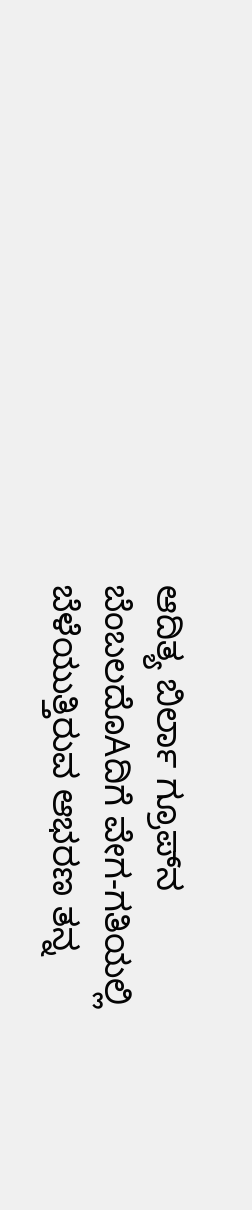ಆದಿತ್ಯ ಬಿರ್ಲಾ ಗ್ರೂಪ್‌ನ ಬೆಂಬಲದೊAದಿಗೆ ವೇಗ-ಗತಿಯಲ್ಲಿ ಬೆಳೆಯುತ್ತಿರುವ ಆಭರಣ ತನ್ನ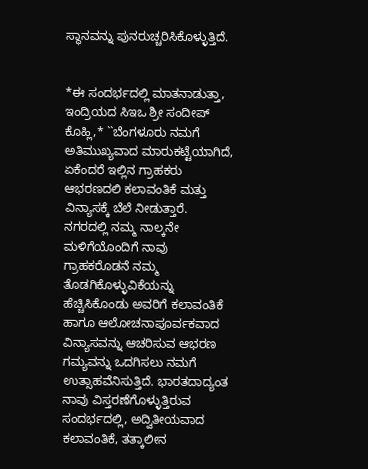ಸ್ಥಾನವನ್ನು ಪುನರುಚ್ಚರಿಸಿಕೊಳ್ಳುತ್ತಿದೆ.


*ಈ ಸಂದರ್ಭದಲ್ಲಿ ಮಾತನಾಡುತ್ತಾ, ಇಂದ್ರಿಯದ ಸಿಇಒ ಶ್ರೀ ಸಂದೀಪ್ ಕೊಹ್ಲಿ,* ``ಬೆಂಗಳೂರು ನಮಗೆ ಅತಿಮುಖ್ಯವಾದ ಮಾರುಕಟ್ಟೆಯಾಗಿದೆ, ಏಕೆಂದರೆ ಇಲ್ಲಿನ ಗ್ರಾಹಕರು ಆಭರಣದಲಿ ಕಲಾವಂತಿಕೆ ಮತ್ತು ವಿನ್ಯಾಸಕ್ಕೆ ಬೆಲೆ ನೀಡುತ್ತಾರೆ. ನಗರದಲ್ಲಿ ನಮ್ಮ ನಾಲ್ಕನೇ ಮಳಿಗೆಯೊಂದಿಗೆ ನಾವು ಗ್ರಾಹಕರೊಡನೆ ನಮ್ಮ ತೊಡಗಿಕೊಳ್ಳುವಿಕೆಯನ್ನು ಹೆಚ್ಚಿಸಿಕೊಂಡು ಅವರಿಗೆ ಕಲಾವಂತಿಕೆ ಹಾಗೂ ಆಲೋಚನಾಪೂರ್ವಕವಾದ ವಿನ್ಯಾಸವನ್ನು ಆಚರಿಸುವ ಆಭರಣ ಗಮ್ಯವನ್ನು ಒದಗಿಸಲು ನಮಗೆ ಉತ್ಸಾಹವೆನಿಸುತ್ತಿದೆ. ಭಾರತದಾದ್ಯಂತ ನಾವು ವಿಸ್ತರಣೆಗೊಳ್ಳುತ್ತಿರುವ ಸಂದರ್ಭದಲ್ಲಿ, ಅದ್ವಿತೀಯವಾದ ಕಲಾವಂತಿಕೆ, ತತ್ಕಾಲೀನ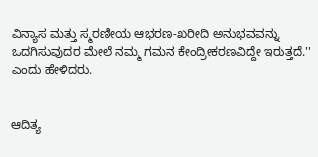ವಿನ್ಯಾಸ ಮತ್ತು ಸ್ಮರಣೀಯ ಆಭರಣ-ಖರೀದಿ ಅನುಭವವನ್ನು ಒದಗಿಸುವುದರ ಮೇಲೆ ನಮ್ಮ ಗಮನ ಕೇಂದ್ರೀಕರಣವಿದ್ದೇ ಇರುತ್ತದೆ.'' ಎಂದು ಹೇಳಿದರು.


ಆದಿತ್ಯ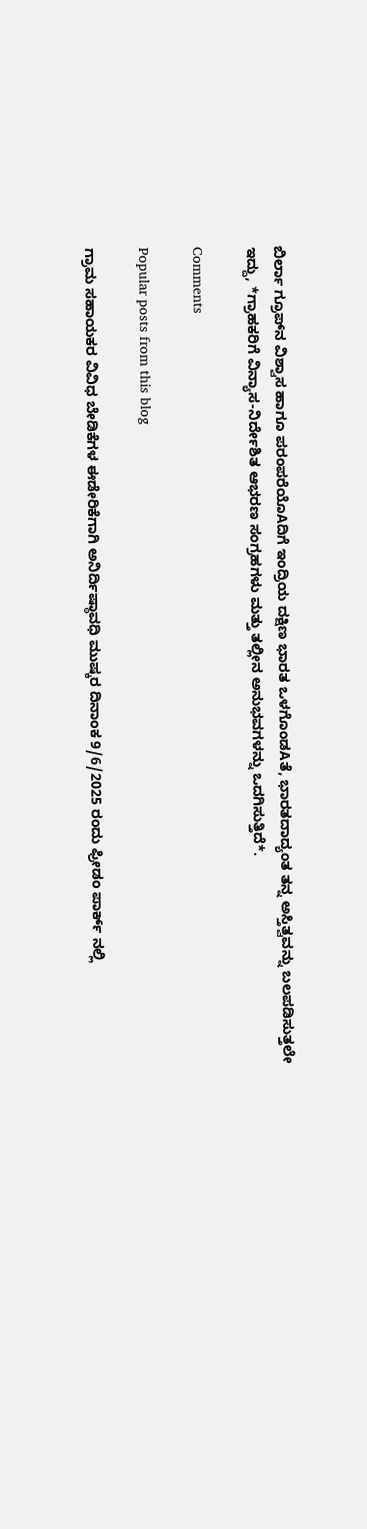ಬಿರ್ಲಾ ಗ್ರೂಪ್‌ನ ವಿಶ್ವಾಸ ಹಾಗೂ ಪರಂಪರೆಯೊAದಿಗೆ ಇಂದ್ರಿಯ ದಕ್ಷಿಣ ಭಾರತ ಒಳಗೊಂಡAತೆ, ಭಾರತದಾದ್ಯಂತ ತನ್ನ ಅಸ್ತಿತ್ವವನ್ನು ಬಲಪಡಿಸುತ್ತಲೇ ಇದ್ದು, *ಗ್ರಾಹಕರಿಗೆ ವಿನ್ಯಾಸ-ನಿರ್ದೇಶಿತ ಆಭರಣ ಸಂಗ್ರಹಗಳು ಮತ್ತು ತಲ್ಲೀನ ಅನುಭವಗಳನ್ನು ಒದಗಿಸುತ್ತಿದೆ*.

Comments

Popular posts from this blog

ಗ್ರಾಮ ಸಹಾಯಕರ ವಿವಿಧ ಬೇಡಿಕೆಗಳ ಈಡೇರಿಕೆಗಾಗಿ ಅನಿರ್ದಿಷ್ಠಾವಧಿ ಮುಷ್ಕರ ದಿನಾಂಕ 9/6/2025 ರಂದು ಫ್ರೀಡಂ ಪಾರ್ಕ್ ನಲ್ಲಿ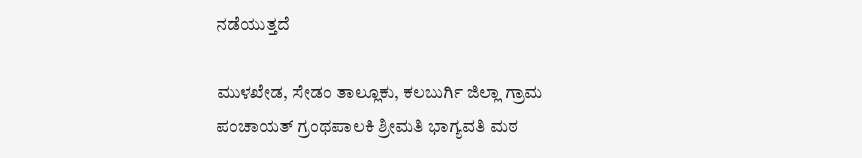ನಡೆಯುತ್ತದೆ

ಮುಳಖೇಡ, ಸೇಡಂ ತಾಲ್ಲೂಕು, ಕಲಬುರ್ಗಿ ಜಿಲ್ಲಾ ಗ್ರಾಮ ಪಂಚಾಯತ್ ಗ್ರಂಥಪಾಲಕಿ ಶ್ರೀಮತಿ ಭಾಗ್ಯವತಿ ಮಠ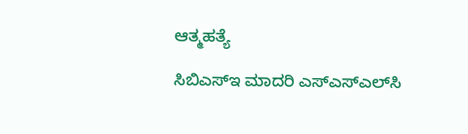ಆತ್ಮಹತ್ಯೆ

ಸಿಬಿಎಸ್‌ಇ ಮಾದರಿ ಎಸ್‌ಎಸ್‌ಎಲ್‌ಸಿ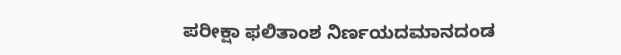ಪರೀಕ್ಷಾ ಫಲಿತಾಂಶ ನಿರ್ಣಯದಮಾನದಂಡ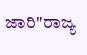ಜಾರಿ"ರಾಜ್ಯ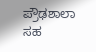ಪ್ರೌಢಶಾಲಾ ಸಹ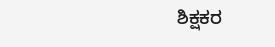ಶಿಕ್ಷಕರ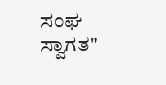ಸಂಘ ಸ್ವಾಗತ"